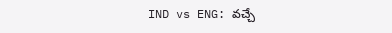IND vs ENG: వచ్చే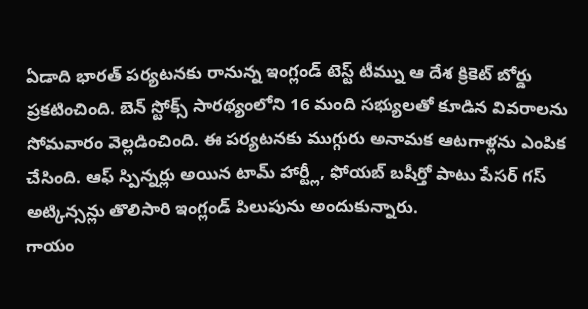ఏడాది భారత్ పర్యటనకు రానున్న ఇంగ్లండ్ టెస్ట్ టీమ్ను ఆ దేశ క్రికెట్ బోర్డు ప్రకటించింది. బెన్ స్టోక్స్ సారథ్యంలోని 16 మంది సభ్యులతో కూడిన వివరాలను సోమవారం వెల్లడించింది. ఈ పర్యటనకు ముగ్గురు అనామక ఆటగాళ్లను ఎంపిక చేసింది. ఆఫ్ స్పిన్నర్లు అయిన టామ్ హార్ట్లీ, ఫోయబ్ బషీర్తో పాటు పేసర్ గస్ అట్కిన్సన్లు తొలిసారి ఇంగ్లండ్ పిలుపును అందుకున్నారు.
గాయం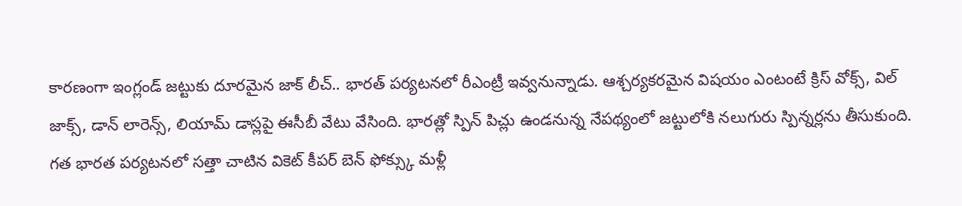కారణంగా ఇంగ్లండ్ జట్టుకు దూరమైన జాక్ లీచ్.. భారత్ పర్యటనలో రీఎంట్రీ ఇవ్వనున్నాడు. ఆశ్చర్యకరమైన విషయం ఎంటంటే క్రిస్ వోక్స్, విల్ జాక్స్, డాన్ లారెన్స్, లియామ్ డాస్లపై ఈసీబీ వేటు వేసింది. భారత్లో స్పిన్ పిచ్లు ఉండనున్న నేపథ్యంలో జట్టులోకి నలుగురు స్పిన్నర్లను తీసుకుంది. గత భారత పర్యటనలో సత్తా చాటిన వికెట్ కీపర్ బెన్ ఫోక్స్కు మళ్లీ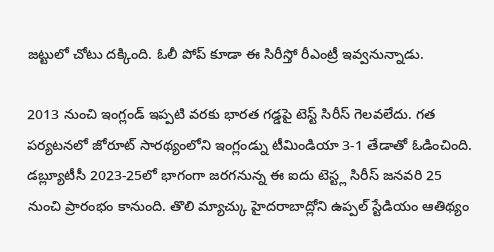జట్టులో చోటు దక్కింది. ఓలీ పోప్ కూడా ఈ సిరీస్తో రీఎంట్రీ ఇవ్వనున్నాడు.

2013 నుంచి ఇంగ్లండ్ ఇప్పటి వరకు భారత గడ్డపై టెస్ట్ సిరీస్ గెలవలేదు. గత పర్యటనలో జోరూట్ సారథ్యంలోని ఇంగ్లండ్ను టీమిండియా 3-1 తేడాతో ఓడించింది.
డబ్ల్యూటీసీ 2023-25లో భాగంగా జరగనున్న ఈ ఐదు టెస్ట్ల సిరీస్ జనవరి 25 నుంచి ప్రారంభం కానుంది. తొలి మ్యాచ్కు హైదరాబాద్లోని ఉప్పల్ స్టేడియం ఆతిథ్యం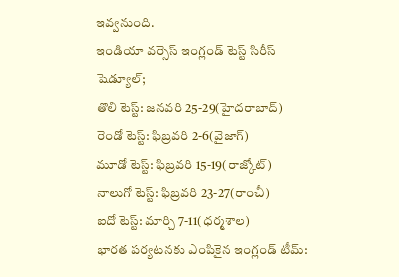ఇవ్వనుంది.
ఇండియా వర్సెస్ ఇంగ్లండ్ టెస్ట్ సిరీస్ షెడ్యూల్;
తొలి టెస్ట్: జనవరి 25-29(హైదరాబాద్)
రెండో టెస్ట్: ఫిబ్రవరి 2-6(వైజాగ్)
మూడో టెస్ట్: ఫిబ్రవరి 15-19(రాజ్కోట్)
నాలుగో టెస్ట్: ఫిబ్రవరి 23-27(రాంచీ)
ఐదో టెస్ట్: మార్చి 7-11(ధర్మశాల)
భారత పర్యటనకు ఎంపికైన ఇంగ్లండ్ టీమ్: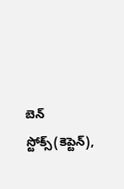బెన్ స్టోక్స్(కెప్టెన్),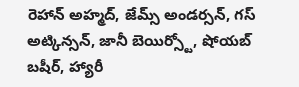రెహాన్ అహ్మద్, జేమ్స్ అండర్సన్, గస్ అట్కిన్సన్, జానీ బెయిర్స్టో, షోయబ్ బషీర్, హ్యారీ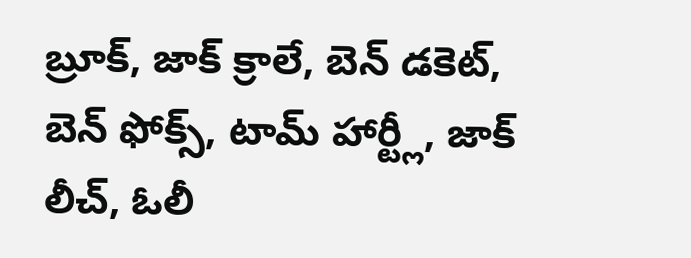బ్రూక్, జాక్ క్రాలే, బెన్ డకెట్, బెన్ ఫోక్స్, టామ్ హార్ట్లీ, జాక్ లీచ్, ఓలీ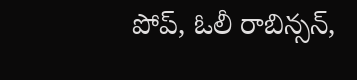పోప్, ఓలీ రాబిన్సన్,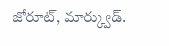జోరూట్, మార్క్వుడ్.